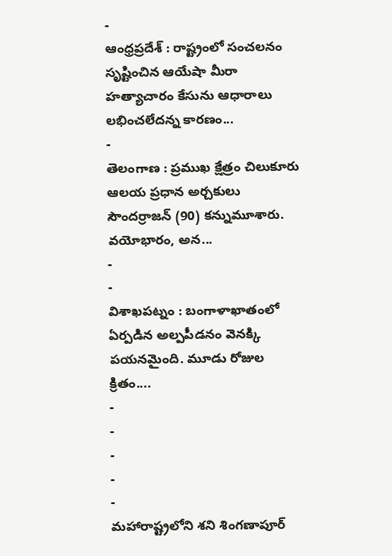-
ఆంధ్రప్రదేశ్ : రాష్ట్రంలో సంచలనం సృష్టించిన ఆయేషా మీరా హత్యాచారం కేసును ఆధారాలు లభించలేదన్న కారణం...
-
తెలంగాణ : ప్రముఖ క్షేత్రం చిలుకూరు ఆలయ ప్రధాన అర్చకులు సౌందర్రాజన్ (90) కన్నుమూశారు. వయోభారం, అన...
-
-
విశాఖపట్నం : బంగాళాఖాతంలో ఏర్పడిన అల్పపీడనం వెనక్కి పయనమైంది. మూడు రోజుల క్రితం....
-
-
-
-
-
మహారాష్ట్రలోని శని శింగణాపూర్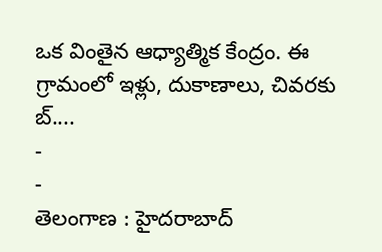ఒక వింతైన ఆధ్యాత్మిక కేంద్రం. ఈ గ్రామంలో ఇళ్లు, దుకాణాలు, చివరకు బ్....
-
-
తెలంగాణ : హైదరాబాద్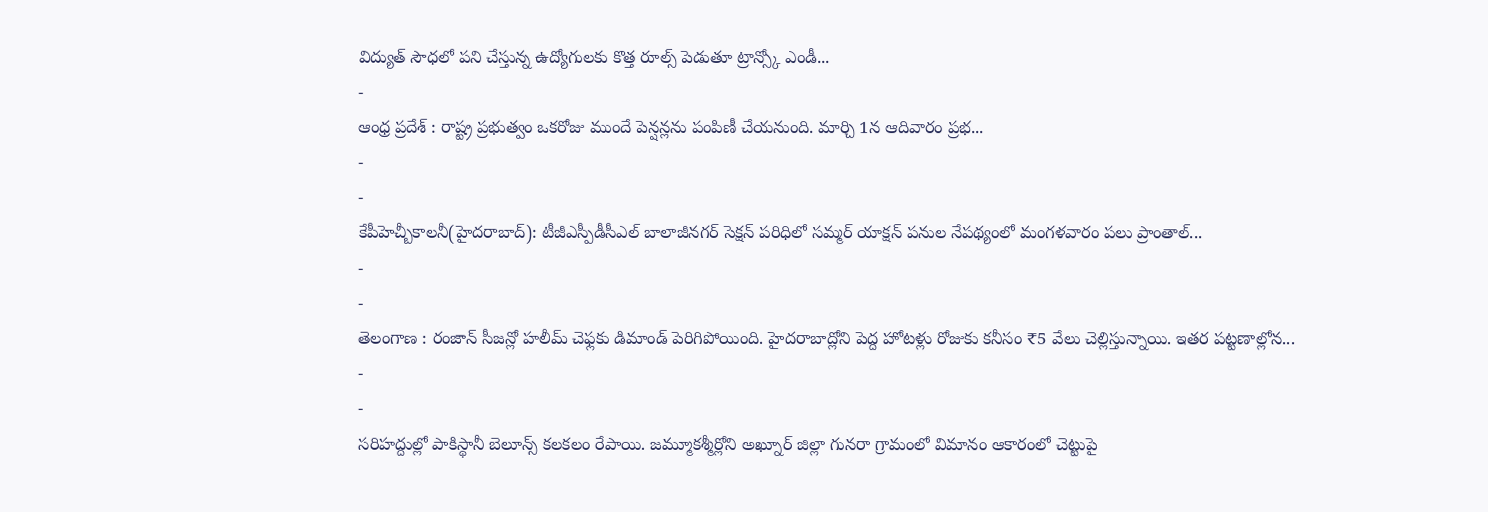విద్యుత్ సౌధలో పని చేస్తున్న ఉద్యోగులకు కొత్త రూల్స్ పెడుతూ ట్రాన్స్కో ఎండీ...
-
ఆంధ్ర ప్రదేశ్ : రాష్ట్ర ప్రభుత్వం ఒకరోజు ముందే పెన్షన్లను పంపిణీ చేయనుంది. మార్చి 1న ఆదివారం ప్రభ...
-
-
కేపీహెచ్బీకాలనీ(హైదరాబాద్): టీజీఎస్పీడీసీఎల్ బాలాజీనగర్ సెక్షన్ పరిధిలో సమ్మర్ యాక్షన్ పనుల నేపథ్యంలో మంగళవారం పలు ప్రాంతాల్...
-
-
తెలంగాణ : రంజాన్ సీజన్లో హలీమ్ చెఫ్లకు డిమాండ్ పెరిగిపోయింది. హైదరాబాద్లోని పెద్ద హోటళ్లు రోజుకు కనీసం ₹5 వేలు చెల్లిస్తున్నాయి. ఇతర పట్టణాల్లోన...
-
-
సరిహద్దుల్లో పాకిస్థానీ బెలూన్స్ కలకలం రేపాయి. జమ్మూకశ్మీర్లోని అఖ్నూర్ జిల్లా గునరా గ్రామంలో విమానం ఆకారంలో చెట్టుపై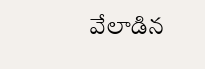వేలాడిన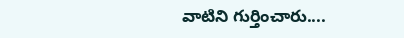వాటిని గుర్తించారు....